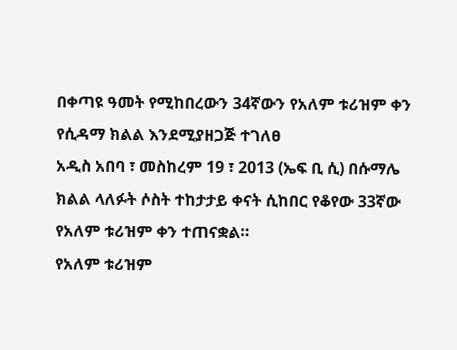በቀጣዩ ዓመት የሚከበረውን 34ኛውን የአለም ቱሪዝም ቀን የሲዳማ ክልል እንደሚያዘጋጅ ተገለፀ
አዲስ አበባ ፣ መስከረም 19 ፣ 2013 (ኤፍ ቢ ሲ) በሱማሌ ክልል ላለፉት ሶስት ተከታታይ ቀናት ሲከበር የቆየው 33ኛው የአለም ቱሪዝም ቀን ተጠናቋል።
የአለም ቱሪዝም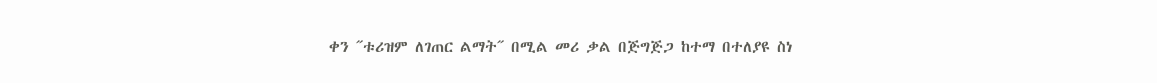ቀን ˝ቱሪዝም ለገጠር ልማት˝ በሚል መሪ ቃል በጅግጅጋ ከተማ በተለያዩ ስነ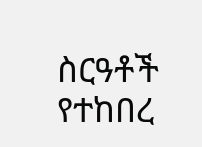ስርዓቶች የተከበረ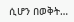ሲሆን በወቅት…